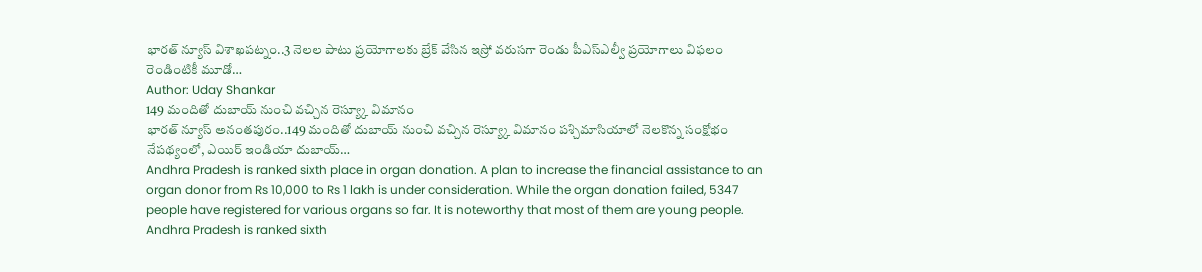భారత్ న్యూస్ విశాఖపట్నం..3 నెలల పాటు ప్రయోగాలకు బ్రేక్ వేసిన ఇస్రో వరుసగా రెండు పీఎస్ఎల్వీ ప్రయోగాలు విఫలం రెండింటికీ మూడో…
Author: Uday Shankar
149 మందితో దుబాయ్ నుంచి వచ్చిన రెస్య్కూ విమానం
భారత్ న్యూస్ అనంతపురం..149 మందితో దుబాయ్ నుంచి వచ్చిన రెస్య్కూ విమానం పశ్చిమాసియాలో నెలకొన్న సంక్షోభం నేపథ్యంలో, ఎయిర్ ఇండియా దుబాయ్…
Andhra Pradesh is ranked sixth place in organ donation. A plan to increase the financial assistance to an organ donor from Rs 10,000 to Rs 1 lakh is under consideration. While the organ donation failed, 5347 people have registered for various organs so far. It is noteworthy that most of them are young people.
Andhra Pradesh is ranked sixth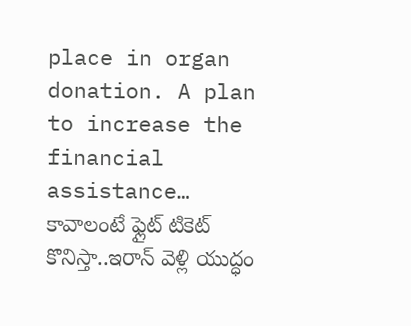place in organ donation. A plan to increase the financial assistance…
కావాలంటే ఫ్లైట్ టికెట్ కొనిస్తా..ఇరాన్ వెళ్లి యుద్ధం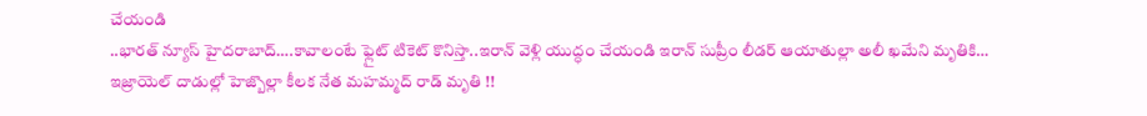చేయండి
..భారత్ న్యూస్ హైదరాబాద్….కావాలంటే ఫ్లైట్ టికెట్ కొనిస్తా..ఇరాన్ వెళ్లి యుద్ధం చేయండి ఇరాన్ సుప్రీం లీడర్ ఆయాతుల్లా అలీ ఖమేని మృతికి…
ఇజ్రాయెల్ దాడుల్లో హెజ్బొల్లా కీలక నేత మహమ్మద్ రాడ్ మృతి !!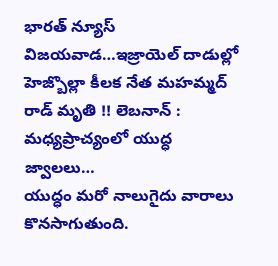భారత్ న్యూస్ విజయవాడ…ఇజ్రాయెల్ దాడుల్లో హెజ్బొల్లా కీలక నేత మహమ్మద్ రాడ్ మృతి !! లెబనాన్ : మధ్యప్రాచ్యంలో యుద్ధ జ్వాలలు…
యుద్ధం మరో నాలుగైదు వారాలు కొనసాగుతుంది.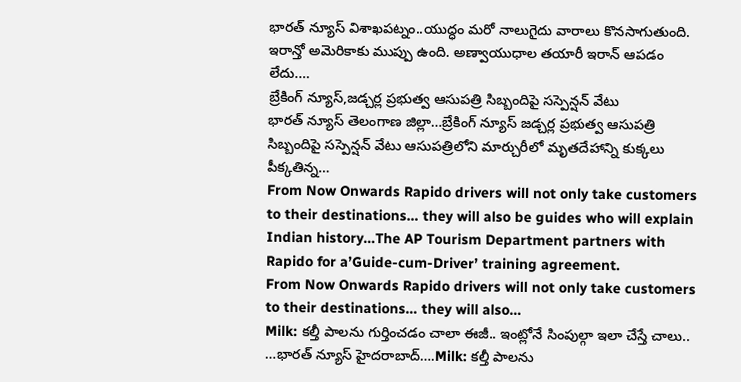భారత్ న్యూస్ విశాఖపట్నం..యుద్ధం మరో నాలుగైదు వారాలు కొనసాగుతుంది. ఇరాన్తో అమెరికాకు ముప్పు ఉంది. అణ్వాయుధాల తయారీ ఇరాన్ ఆపడం లేదు.…
బ్రేకింగ్ న్యూస్,జడ్చర్ల ప్రభుత్వ ఆసుపత్రి సిబ్బందిపై సస్పెన్షన్ వేటు
భారత్ న్యూస్ తెలంగాణ జిల్లా…బ్రేకింగ్ న్యూస్ జడ్చర్ల ప్రభుత్వ ఆసుపత్రి సిబ్బందిపై సస్పెన్షన్ వేటు ఆసుపత్రిలోని మార్చురీలో మృతదేహాన్ని కుక్కలు పీక్కతిన్న…
From Now Onwards Rapido drivers will not only take customers to their destinations… they will also be guides who will explain Indian history…The AP Tourism Department partners with Rapido for a’Guide-cum-Driver’ training agreement.
From Now Onwards Rapido drivers will not only take customers to their destinations… they will also…
Milk: కల్తీ పాలను గుర్తించడం చాలా ఈజీ.. ఇంట్లోనే సింపుల్గా ఇలా చేస్తే చాలు..
…భారత్ న్యూస్ హైదరాబాద్….Milk: కల్తీ పాలను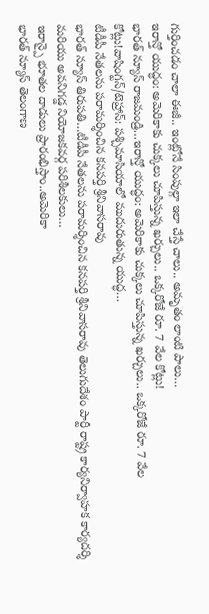గుర్తించడం చాలా ఈజీ.. ఇంట్లోనే సింపుల్గా ఇలా చేస్తే చాలు.. అమృతం లాంటి పాలు…
ఇరాన్తో యుద్ధం: అమెరికాకు చుక్కలు చూపిస్తున్న ఖర్చులు.. ఒక్కరోజే రూ. 7 వేల కోట్లు!
భారత్ న్యూస్ రాజమండ్రి…ఇరాన్తో యుద్ధం: అమెరికాకు చుక్కలు చూపిస్తున్న ఖర్చులు.. ఒక్కరోజే రూ. 7 వేల కోట్లు!వాషింగ్టన్/టెహ్రాన్: పశ్చిమాసియాలో ముదురుతున్న యుద్ధ…
టీడీపీ నేతలను పరామర్శించిన కనపర్తి శ్రీనివాసరావు
భారత్ న్యూస్ తిరుపతి…టీడీపీ నేతలను పరామర్శించిన కనపర్తి శ్రీనివాసరావు తెలుగుదేశం పార్టీ రాష్ట్ర కార్యనిర్వాహక కార్యదర్శి మరియు అవనిగడ్డ నియోజకవర్గ పరిశీలకులు…
ఇరాన్పై భూతల దాడులు ప్రారంభిస్తాం..అమెరికా
భారత్ న్యూస్ తెలంగాణ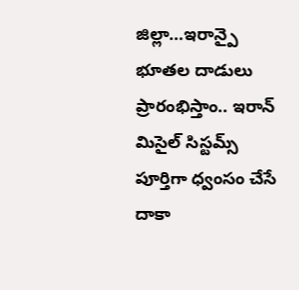జిల్లా…ఇరాన్పై భూతల దాడులు ప్రారంభిస్తాం.. ఇరాన్ మిసైల్ సిస్టమ్స్ పూర్తిగా ధ్వంసం చేసే దాకా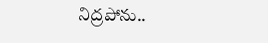నిద్రపోను..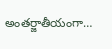అంతర్జాతీయంగా…